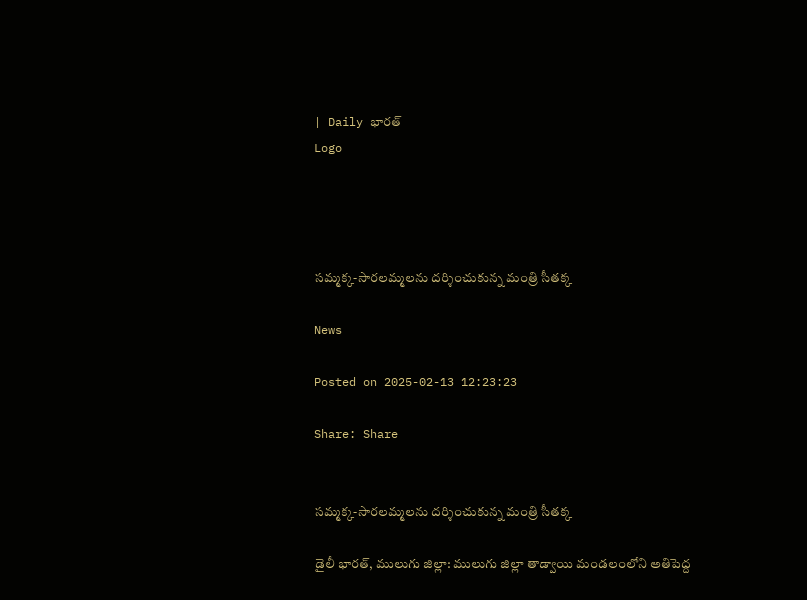| Daily భారత్
Logo




సమ్మక్క-సారలమ్మలను దర్శించుకున్న మంత్రి సీతక్క

News

Posted on 2025-02-13 12:23:23

Share: Share


సమ్మక్క-సారలమ్మలను దర్శించుకున్న మంత్రి సీతక్క

డైలీ భారత్, ములుగు జిల్లా: ములుగు జిల్లా తాడ్వాయి మండలంలోని అతిపెద్ద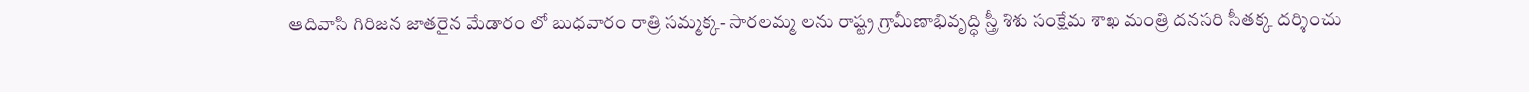ఆదివాసి గిరిజన జాతరైన మేడారం లో బుధవారం రాత్రి సమ్మక్క- సారలమ్మ లను రాష్ట్ర గ్రామీణాభివృద్ధి స్త్రీ శిశు సంక్షేమ శాఖ మంత్రి దనసరి సీతక్క దర్శించు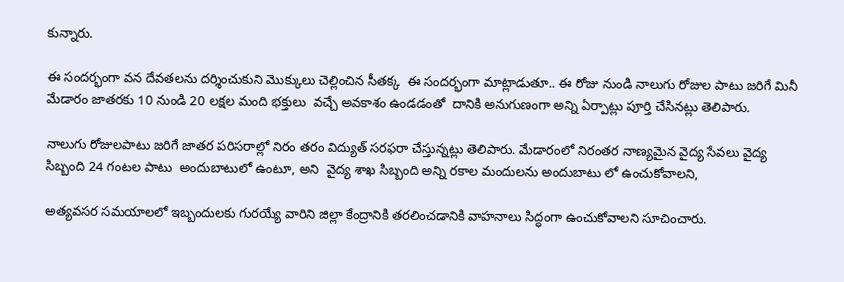కున్నారు.

ఈ సందర్భంగా వన దేవతలను దర్శించుకుని మొక్కులు చెల్లించిన సీతక్క  ఈ సందర్భంగా మాట్లాడుతూ.. ఈ రోజు నుండి నాలుగు రోజుల పాటు జరిగే మినీ మేడారం జాతరకు 10 నుండి 20 లక్షల మంది భక్తులు  వచ్చే అవకాశం ఉండడంతో  దానికి అనుగుణంగా అన్ని ఏర్పాట్లు పూర్తి చేసినట్లు తెలిపారు.

నాలుగు రోజులపాటు జరిగే జాతర పరిసరాల్లో నిరం తరం విద్యుత్ సరఫరా చేస్తున్నట్లు తెలిపారు. మేడారంలో నిరంతర నాణ్యమైన వైద్య సేవలు వైద్య సిబ్బంది 24 గంటల పాటు  అందుబాటులో ఉంటూ, అని  వైద్య శాఖ సిబ్బంది అన్ని రకాల మందులను అందుబాటు లో ఉంచుకోవాలని,

అత్యవసర సమయాలలో ఇబ్బందులకు గురయ్యే వారిని జిల్లా కేంద్రానికి తరలించడానికి వాహనాలు సిద్ధంగా ఉంచుకోవాలని సూచించారు.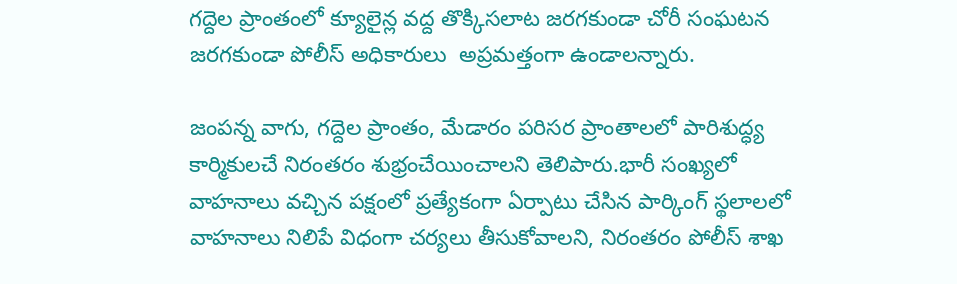గద్దెల ప్రాంతంలో క్యూలైన్ల వద్ద తొక్కిసలాట జరగకుండా చోరీ సంఘటన జరగకుండా పోలీస్ అధికారులు  అప్రమత్తంగా ఉండాలన్నారు.

జంపన్న వాగు, గద్దెల ప్రాంతం, మేడారం పరిసర ప్రాంతాలలో పారిశుద్ధ్య కార్మికులచే నిరంతరం శుభ్రంచేయించాలని తెలిపారు.భారీ సంఖ్యలో వాహనాలు వచ్చిన పక్షంలో ప్రత్యేకంగా ఏర్పాటు చేసిన పార్కింగ్ స్థలాలలో వాహనాలు నిలిపే విధంగా చర్యలు తీసుకోవాలని, నిరంతరం పోలీస్ శాఖ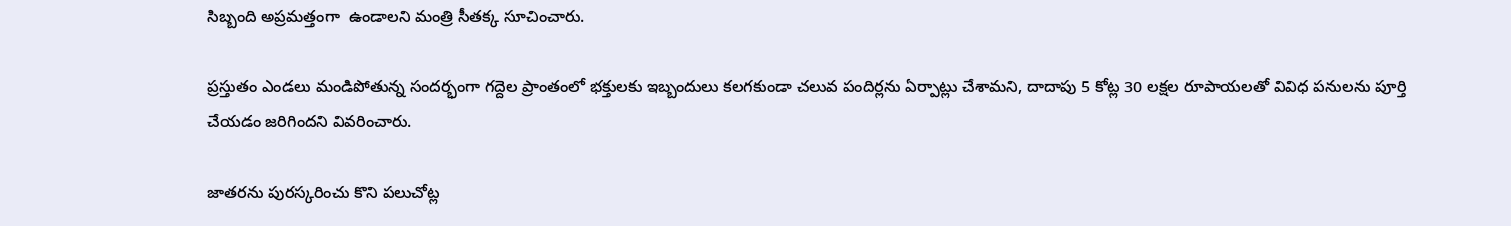సిబ్బంది అప్రమత్తంగా  ఉండాలని మంత్రి సీతక్క సూచించారు.

ప్రస్తుతం ఎండలు మండిపోతున్న సందర్భంగా గద్దెల ప్రాంతంలో భక్తులకు ఇబ్బందులు కలగకుండా చలువ పందిర్లను ఏర్పాట్లు చేశామని, దాదాపు 5 కోట్ల 30 లక్షల రూపాయలతో వివిధ పనులను పూర్తి చేయడం జరిగిందని వివరించారు.

జాతరను పురస్కరించు కొని పలుచోట్ల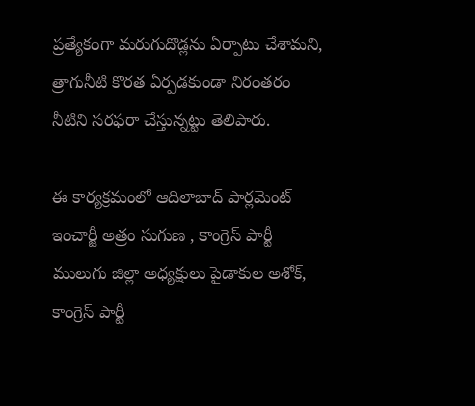ప్రత్యేకంగా మరుగుదొడ్లను ఏర్పాటు చేశామని, త్రాగునీటి కొరత ఏర్పడకుండా నిరంతరం నీటిని సరఫరా చేస్తున్నట్టు తెలిపారు.

ఈ కార్యక్రమంలో ఆదిలాబాద్ పార్లమెంట్ ఇంచార్జీ అత్రం సుగుణ , కాంగ్రెస్ పార్టీ ములుగు జిల్లా అధ్యక్షులు పైడాకుల అశోక్, కాంగ్రెస్ పార్టీ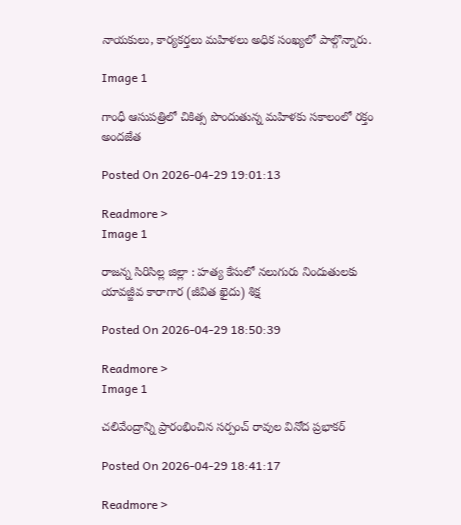నాయకులు, కార్యకర్తలు మహిళలు అధిక సంఖ్యలో పాల్గొన్నారు.

Image 1

గాంధీ ఆసుపత్రిలో చికిత్స పొందుతున్న మహిళకు సకాలంలో రక్తం అందజేత

Posted On 2026-04-29 19:01:13

Readmore >
Image 1

రాజన్న సిరిసిల్ల జిల్లా : హత్య కేసులో నలుగురు నిందుతులకు యావజ్జీవ కారాగార (జీవిత ఖైదు) శిక్ష

Posted On 2026-04-29 18:50:39

Readmore >
Image 1

చలివేంద్రాన్ని ప్రారంభించిన సర్పంచ్ రావుల వినోద ప్రభాకర్

Posted On 2026-04-29 18:41:17

Readmore >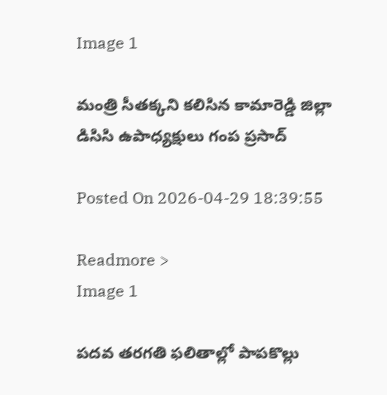Image 1

మంత్రి సీతక్కని కలిసిన కామారెడ్డి జిల్లా డిసిసి ఉపాధ్యక్షులు గంప ప్రసాద్

Posted On 2026-04-29 18:39:55

Readmore >
Image 1

పదవ తరగతి ఫలితాల్లో పాపకొల్లు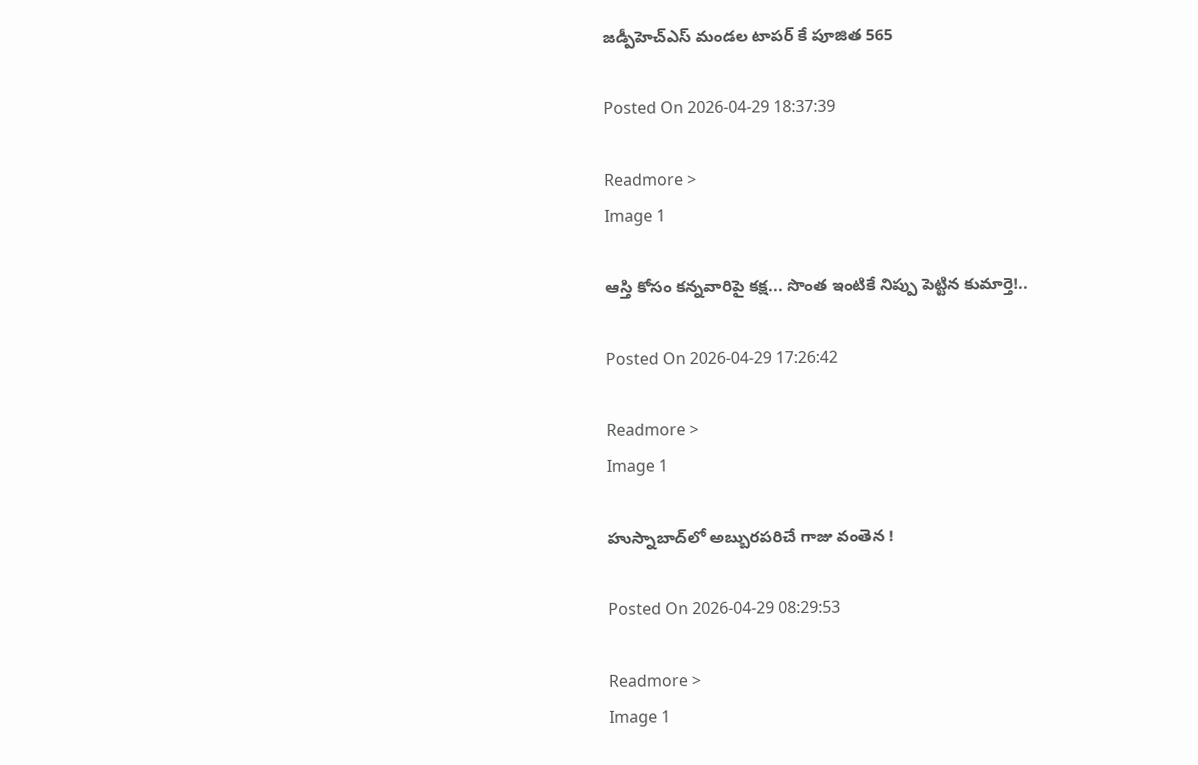జడ్పీహెచ్ఎస్ మండల టాపర్ కే పూజిత 565

Posted On 2026-04-29 18:37:39

Readmore >
Image 1

ఆస్తి కోసం కన్నవారిపై కక్ష... సొంత ఇంటికే నిప్పు పెట్టిన కుమార్తె!..

Posted On 2026-04-29 17:26:42

Readmore >
Image 1

హుస్నాబాద్‌లో అబ్బురపరిచే గాజు వంతెన !

Posted On 2026-04-29 08:29:53

Readmore >
Image 1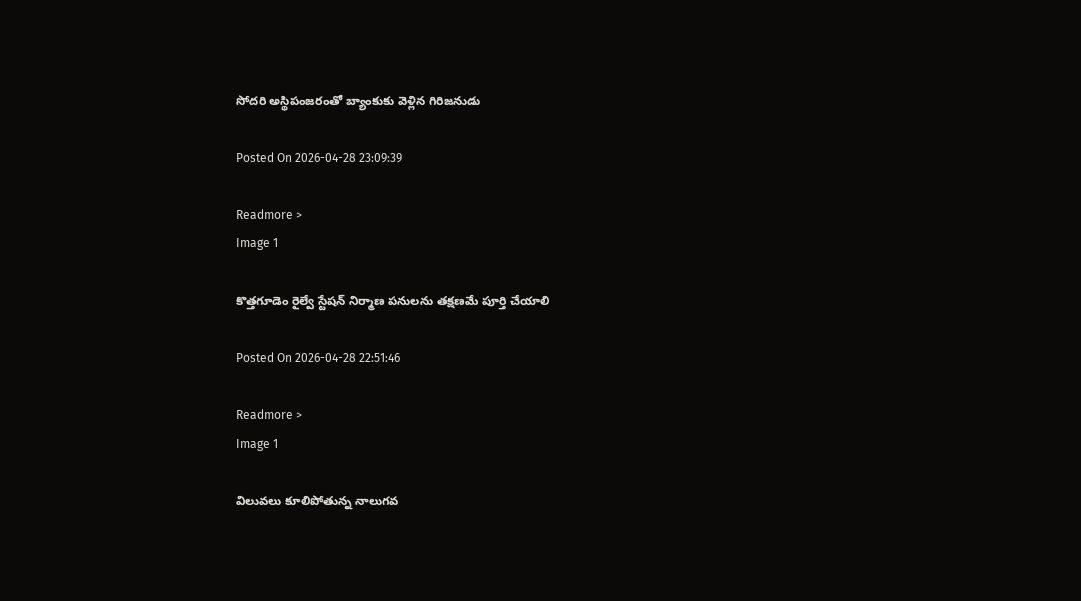సోదరి అస్థిపంజరంతో బ్యాంకుకు వెళ్లిన గిరిజనుడు

Posted On 2026-04-28 23:09:39

Readmore >
Image 1

కొత్తగూడెం రైల్వే స్టేషన్ నిర్మాణ పనులను తక్షణమే పూర్తి చేయాలి

Posted On 2026-04-28 22:51:46

Readmore >
Image 1

విలువలు కూలిపోతున్న నాలుగవ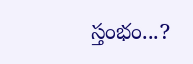స్తంభం...?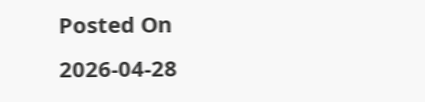Posted On 2026-04-28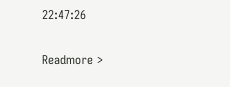22:47:26

Readmore >